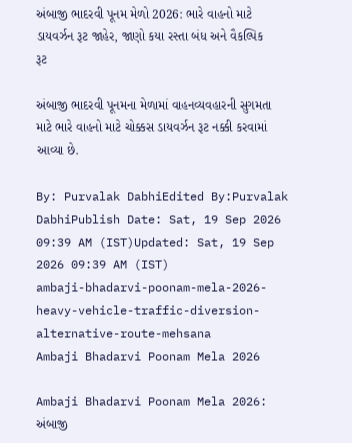અંબાજી ભાદરવી પૂનમ મેળો 2026: ભારે વાહનો માટે ડાયવર્ઝન રૂટ જાહેર, જાણો કયા રસ્તા બંધ અને વૈકલ્પિક રૂટ

અંબાજી ભાદરવી પૂનમના મેળામાં વાહનવ્યવહારની સુગમતા માટે ભારે વાહનો માટે ચોક્કસ ડાયવર્ઝન રૂટ નક્કી કરવામાં આવ્યા છે.

By: Purvalak DabhiEdited By:Purvalak DabhiPublish Date: Sat, 19 Sep 2026 09:39 AM (IST)Updated: Sat, 19 Sep 2026 09:39 AM (IST)
ambaji-bhadarvi-poonam-mela-2026-heavy-vehicle-traffic-diversion-alternative-route-mehsana
Ambaji Bhadarvi Poonam Mela 2026

Ambaji Bhadarvi Poonam Mela 2026: અંબાજી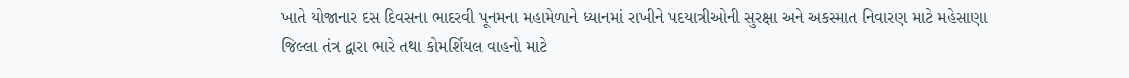ખાતે યોજાનાર દસ દિવસના ભાદરવી પૂનમના મહામેળાને ધ્યાનમાં રાખીને પદયાત્રીઓની સુરક્ષા અને અકસ્માત નિવારણ માટે મહેસાણા જિલ્લા તંત્ર દ્વારા ભારે તથા કોમર્શિયલ વાહનો માટે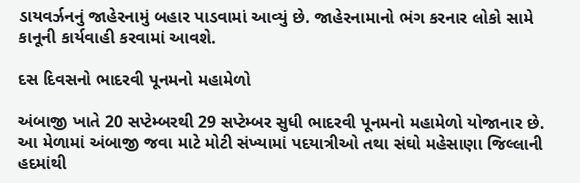ડાયવર્ઝનનું જાહેરનામું બહાર પાડવામાં આવ્યું છે. જાહેરનામાનો ભંગ કરનાર લોકો સામે કાનૂની કાર્યવાહી કરવામાં આવશે.

દસ દિવસનો ભાદરવી પૂનમનો મહામેળો

અંબાજી ખાતે 20 સપ્ટેમ્બરથી 29 સપ્ટેમ્બર સુધી ભાદરવી પૂનમનો મહામેળો યોજાનાર છે. આ મેળામાં અંબાજી જવા માટે મોટી સંખ્યામાં પદયાત્રીઓ તથા સંઘો મહેસાણા જિલ્લાની હદમાંથી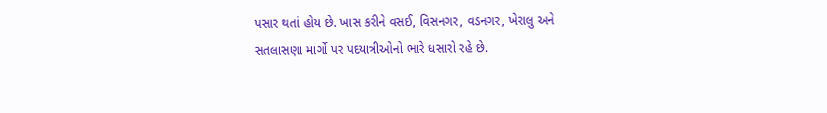પસાર થતાં હોય છે. ખાસ કરીને વસઈ, વિસનગર, વડનગર, ખેરાલુ અને સતલાસણા માર્ગો પર પદયાત્રીઓનો ભારે ધસારો રહે છે.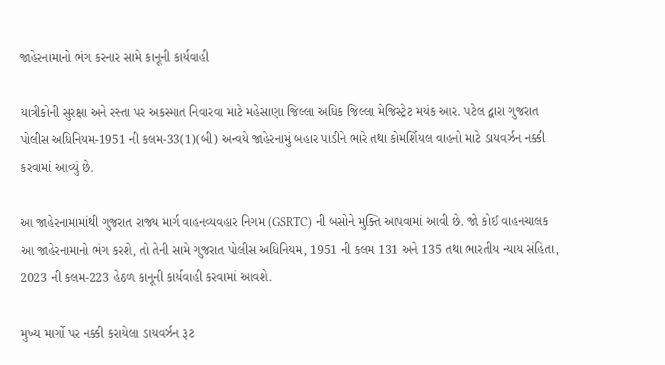જાહેરનામાનો ભંગ કરનાર સામે કાનૂની કાર્યવાહી

યાત્રીકોની સુરક્ષા અને રસ્તા પર અકસ્માત નિવારવા માટે મહેસાણા જિલ્લા અધિક જિલ્લા મેજિસ્ટ્રેટ મયંક આર. પટેલ દ્વારા ગુજરાત પોલીસ અધિનિયમ-1951 ની કલમ-33(1)(બી) અન્વયે જાહેરનામું બહાર પાડીને ભારે તથા કોમર્શિયલ વાહનો માટે ડાયવર્ઝન નક્કી કરવામાં આવ્યું છે.

આ જાહેરનામામાંથી ગુજરાત રાજ્ય માર્ગ વાહનવ્યવહાર નિગમ (GSRTC) ની બસોને મુક્તિ આપવામાં આવી છે. જો કોઈ વાહનચાલક આ જાહેરનામાનો ભંગ કરશે, તો તેની સામે ગુજરાત પોલીસ અધિનિયમ, 1951 ની કલમ 131 અને 135 તથા ભારતીય ન્યાય સંહિતા, 2023 ની કલમ-223 હેઠળ કાનૂની કાર્યવાહી કરવામાં આવશે.

મુખ્ય માર્ગો પર નક્કી કરાયેલા ડાયવર્ઝન રૂટ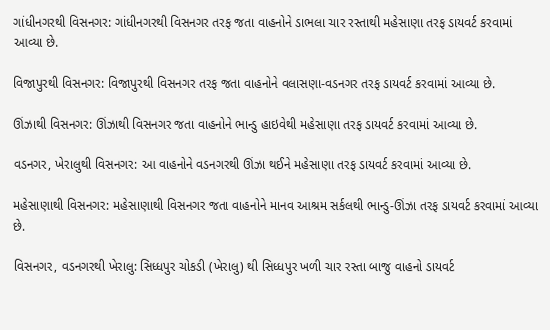ગાંધીનગરથી વિસનગર: ગાંધીનગરથી વિસનગર તરફ જતા વાહનોને ડાભલા ચાર રસ્તાથી મહેસાણા તરફ ડાયવર્ટ કરવામાં આવ્યા છે.

વિજાપુરથી વિસનગર: વિજાપુરથી વિસનગર તરફ જતા વાહનોને વલાસણા-વડનગર તરફ ડાયવર્ટ કરવામાં આવ્યા છે.

ઊંઝાથી વિસનગર: ઊંઝાથી વિસનગર જતા વાહનોને ભાન્ડુ હાઇવેથી મહેસાણા તરફ ડાયવર્ટ કરવામાં આવ્યા છે.

વડનગર, ખેરાલુથી વિસનગર: આ વાહનોને વડનગરથી ઊંઝા થઈને મહેસાણા તરફ ડાયવર્ટ કરવામાં આવ્યા છે.

મહેસાણાથી વિસનગર: મહેસાણાથી વિસનગર જતા વાહનોને માનવ આશ્રમ સર્કલથી ભાન્ડુ-ઊંઝા તરફ ડાયવર્ટ કરવામાં આવ્યા છે.

વિસનગર, વડનગરથી ખેરાલુ: સિધ્ધપુર ચોકડી (ખેરાલુ) થી સિધ્ધપુર ખળી ચાર રસ્તા બાજુ વાહનો ડાયવર્ટ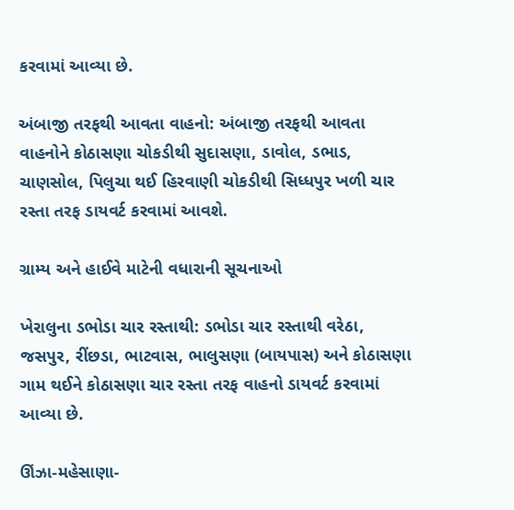કરવામાં આવ્યા છે.

અંબાજી તરફથી આવતા વાહનો: અંબાજી તરફથી આવતા વાહનોને કોઠાસણા ચોકડીથી સુદાસણા, ડાવોલ, ડભાડ, ચાણસોલ, પિલુચા થઈ હિરવાણી ચોકડીથી સિધ્ધપુર ખળી ચાર રસ્તા તરફ ડાયવર્ટ કરવામાં આવશે.

ગ્રામ્ય અને હાઈવે માટેની વધારાની સૂચનાઓ

ખેરાલુના ડભોડા ચાર રસ્તાથી: ડભોડા ચાર રસ્તાથી વરેઠા, જસપુર, રીંછડા, ભાટવાસ, ભાલુસણા (બાયપાસ) અને કોઠાસણા ગામ થઈને કોઠાસણા ચાર રસ્તા તરફ વાહનો ડાયવર્ટ કરવામાં આવ્યા છે.

ઊંઝા-મહેસાણા-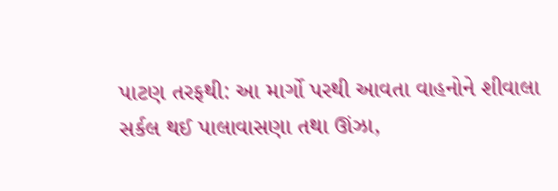પાટણ તરફથી: આ માર્ગો પરથી આવતા વાહનોને શીવાલા સર્કલ થઈ પાલાવાસણા તથા ઊંઝા,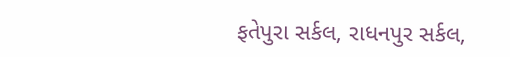ફતેપુરા સર્કલ, રાધનપુર સર્કલ,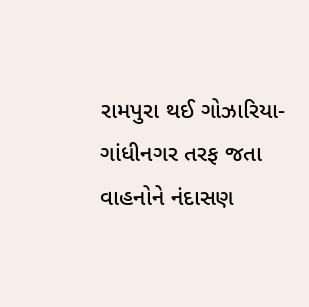રામપુરા થઈ ગોઝારિયા-ગાંધીનગર તરફ જતા વાહનોને નંદાસણ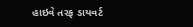હાઇવે તરફ ડાયવર્ટ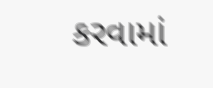કરવામાં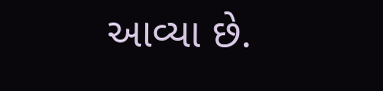આવ્યા છે.